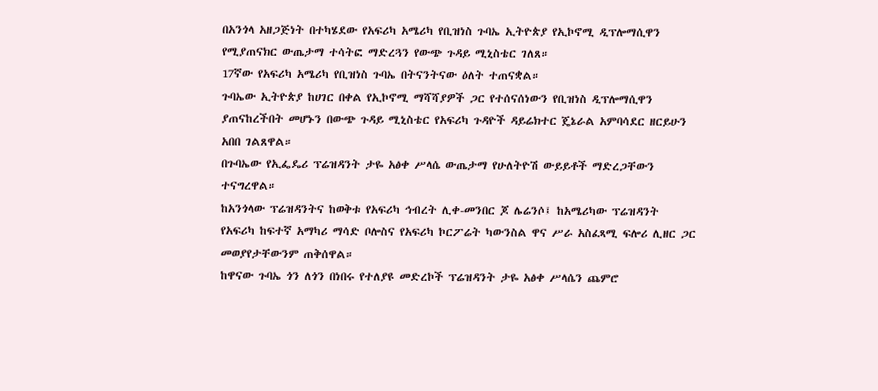በአንጎላ አዘጋጅነት በተካሄደው የአፍሪካ አሜሪካ የቢዝነስ ጉባኤ ኢትዮጵያ የኢኮኖሚ ዲፕሎማሲዋን የሚያጠናክር ውጤታማ ተሳትፎ ማድረጓን የውጭ ጉዳይ ሚኒስቴር ገለጸ።
17ኛው የአፍሪካ አሜሪካ የቢዝነስ ጉባኤ በትናንትናው ዕለት ተጠናቋል።
ጉባኤው ኢትዮጵያ ከሀገር በቀል የኢኮኖሚ ማሻሻያዎች ጋር የተሰናሰነውን የቢዝነስ ዲፕሎማሲዋን ያጠናከረችበት መሆኑን በውጭ ጉዳይ ሚኒስቴር የአፍሪካ ጉዳዮች ዳይሬክተር ጄኔራል አምባሳደር ዘርይሁን አበበ ገልጸዋል።
በጉባኤው የኢፌዴሪ ፕሬዝዳንት ታዬ አፅቀ ሥላሴ ውጤታማ የሁለትዮሽ ውይይቶች ማድረጋቸውን ተናግረዋል።
ከአንጎላው ፕሬዝዳንትና ከወቅቱ የአፍሪካ ኅብረት ሊቀ-መንበር ጆ ሌሬንሶ፤ ከአሜሪካው ፕሬዝዳንት የአፍሪካ ከፍተኛ አማካሪ ማሳድ ቦሎስና የአፍሪካ ኮርፖሬት ካውንስል ዋና ሥራ አስፈጻሚ ፍሎሪ ሊዘር ጋር መወያየታቸውንም ጠቅሰዋል።
ከዋናው ጉባኤ ጎን ለጎን በነበሩ የተለያዩ መድረኮች ፕሬዝዳንት ታዬ አፅቀ ሥላሴን ጨምሮ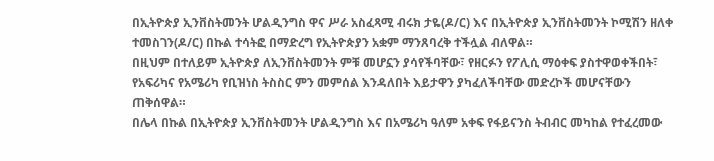በኢትዮጵያ ኢንቨስትመንት ሆልዲንግስ ዋና ሥራ አስፈጻሚ ብሩክ ታዬ(ዶ/ር) እና በኢትዮጵያ ኢንቨስትመንት ኮሚሽን ዘለቀ ተመስገን(ዶ/ር) በኩል ተሳትፎ በማድረግ የኢትዮጵያን አቋም ማንጸባረቅ ተችሏል ብለዋል።
በዚህም በተለይም ኢትዮጵያ ለኢንቨስትመንት ምቹ መሆኗን ያሳየችባቸው፣ የዘርፉን የፖሊሲ ማዕቀፍ ያስተዋወቀችበት፣ የአፍሪካና የአሜሪካ የቢዝነስ ትስስር ምን መምሰል እንዳለበት እይታዋን ያካፈለችባቸው መድረኮች መሆናቸውን ጠቅሰዋል።
በሌላ በኩል በኢትዮጵያ ኢንቨስትመንት ሆልዲንግስ እና በአሜሪካ ዓለም አቀፍ የፋይናንስ ትብብር መካከል የተፈረመው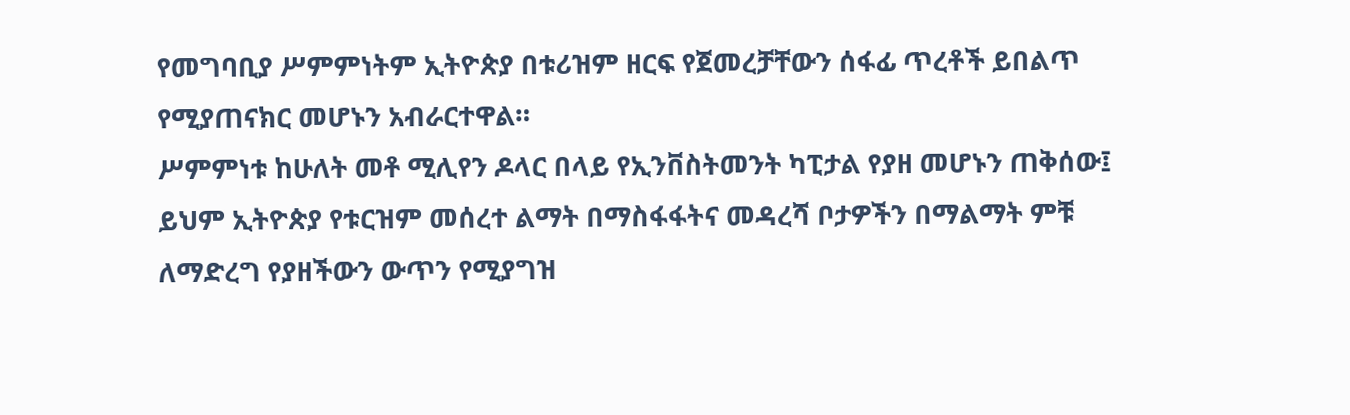የመግባቢያ ሥምምነትም ኢትዮጵያ በቱሪዝም ዘርፍ የጀመረቻቸውን ሰፋፊ ጥረቶች ይበልጥ የሚያጠናክር መሆኑን አብራርተዋል።
ሥምምነቱ ከሁለት መቶ ሚሊየን ዶላር በላይ የኢንቨስትመንት ካፒታል የያዘ መሆኑን ጠቅሰው፤ ይህም ኢትዮጵያ የቱርዝም መሰረተ ልማት በማስፋፋትና መዳረሻ ቦታዎችን በማልማት ምቹ ለማድረግ የያዘችውን ውጥን የሚያግዝ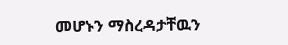መሆኑን ማስረዳታቸዉን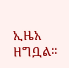ኢዜአ ዘግቧል፡፡